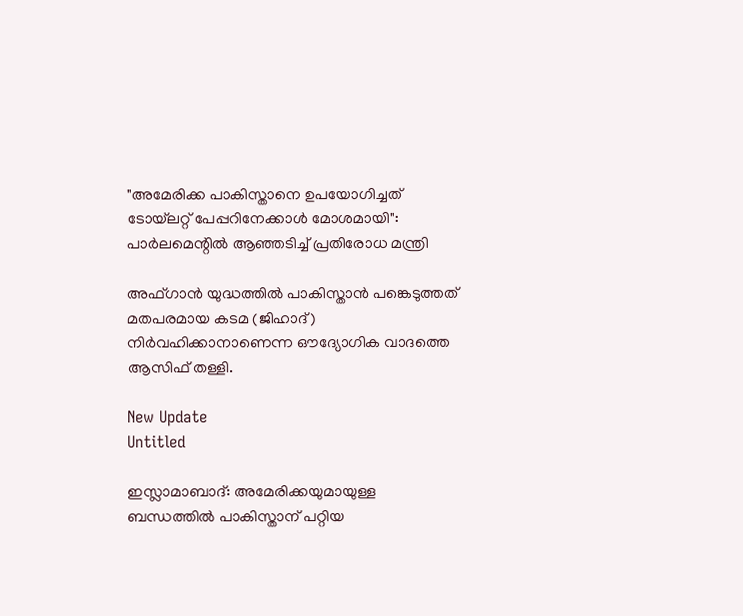"അമേരിക്ക പാകിസ്താനെ ഉപയോഗിച്ചത് ടോയ്‌ലറ്റ് പേപ്പറിനേക്കാൾ മോശമായി": പാർലമെന്റിൽ ആഞ്ഞടിച്ച് പ്രതിരോധ മന്ത്രി

അഫ്ഗാന്‍ യുദ്ധത്തില്‍ പാകിസ്താന്‍ പങ്കെടുത്തത് മതപരമായ കടമ (ജിഹാദ്) നിര്‍വഹിക്കാനാണെന്ന ഔദ്യോഗിക വാദത്തെ ആസിഫ് തള്ളി.

New Update
Untitled

ഇസ്ലാമാബാദ്: അമേരിക്കയുമായുള്ള ബന്ധത്തില്‍ പാകിസ്താന് പറ്റിയ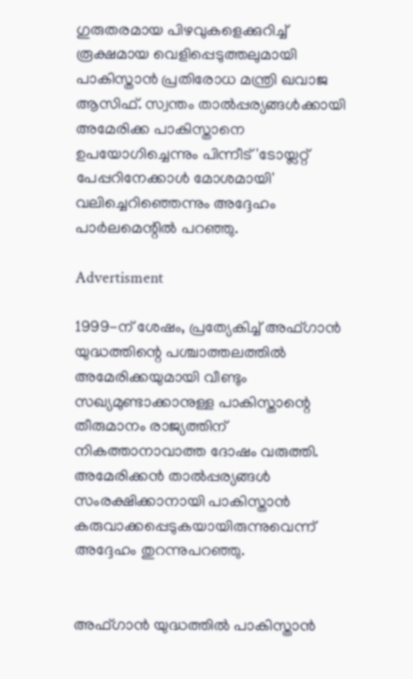ഗുരുതരമായ പിഴവുകളെക്കുറിച്ച് രൂക്ഷമായ വെളിപ്പെടുത്തലുമായി പാകിസ്താന്‍ പ്രതിരോധ മന്ത്രി ഖവാജ ആസിഫ്. സ്വന്തം താല്‍പ്പര്യങ്ങള്‍ക്കായി അമേരിക്ക പാകിസ്താനെ ഉപയോഗിച്ചെന്നും പിന്നീട് 'ടോയ്ലറ്റ് പേപ്പറിനേക്കാള്‍ മോശമായി' വലിച്ചെറിഞ്ഞെന്നും അദ്ദേഹം പാര്‍ലമെന്റില്‍ പറഞ്ഞു.

Advertisment

1999-ന് ശേഷം, പ്രത്യേകിച്ച് അഫ്ഗാന്‍ യുദ്ധത്തിന്റെ പശ്ചാത്തലത്തില്‍ അമേരിക്കയുമായി വീണ്ടും സഖ്യമുണ്ടാക്കാനുള്ള പാകിസ്താന്റെ തീരുമാനം രാജ്യത്തിന് നികത്താനാവാത്ത ദോഷം വരുത്തി. അമേരിക്കന്‍ താല്‍പ്പര്യങ്ങള്‍ സംരക്ഷിക്കാനായി പാകിസ്താന്‍ കരുവാക്കപ്പെടുകയായിരുന്നുവെന്ന് അദ്ദേഹം തുറന്നുപറഞ്ഞു.


അഫ്ഗാന്‍ യുദ്ധത്തില്‍ പാകിസ്താന്‍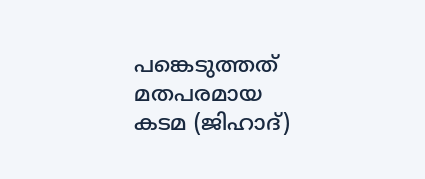പങ്കെടുത്തത് മതപരമായ കടമ (ജിഹാദ്)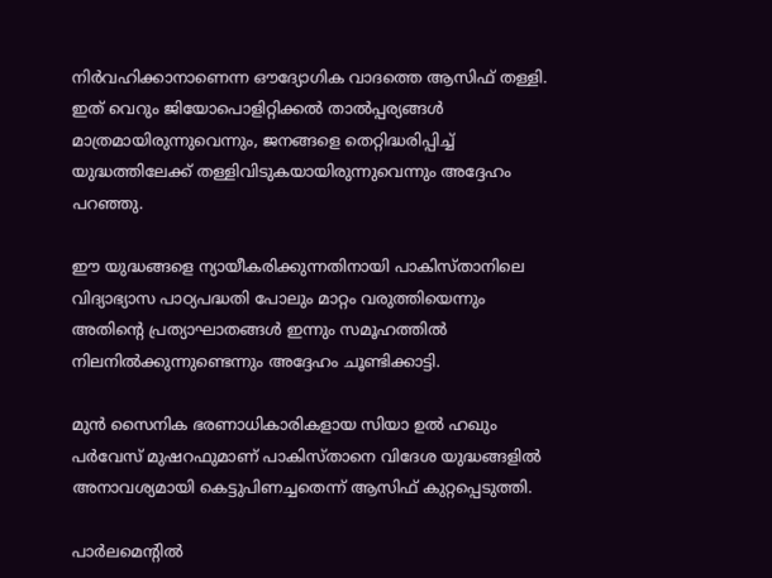നിര്‍വഹിക്കാനാണെന്ന ഔദ്യോഗിക വാദത്തെ ആസിഫ് തള്ളി. ഇത് വെറും ജിയോപൊളിറ്റിക്കല്‍ താല്‍പ്പര്യങ്ങള്‍ മാത്രമായിരുന്നുവെന്നും, ജനങ്ങളെ തെറ്റിദ്ധരിപ്പിച്ച് യുദ്ധത്തിലേക്ക് തള്ളിവിടുകയായിരുന്നുവെന്നും അദ്ദേഹം പറഞ്ഞു.

ഈ യുദ്ധങ്ങളെ ന്യായീകരിക്കുന്നതിനായി പാകിസ്താനിലെ വിദ്യാഭ്യാസ പാഠ്യപദ്ധതി പോലും മാറ്റം വരുത്തിയെന്നും അതിന്റെ പ്രത്യാഘാതങ്ങള്‍ ഇന്നും സമൂഹത്തില്‍ നിലനില്‍ക്കുന്നുണ്ടെന്നും അദ്ദേഹം ചൂണ്ടിക്കാട്ടി.

മുന്‍ സൈനിക ഭരണാധികാരികളായ സിയാ ഉല്‍ ഹഖും പര്‍വേസ് മുഷറഫുമാണ് പാകിസ്താനെ വിദേശ യുദ്ധങ്ങളില്‍ അനാവശ്യമായി കെട്ടുപിണച്ചതെന്ന് ആസിഫ് കുറ്റപ്പെടുത്തി.

പാര്‍ലമെന്റില്‍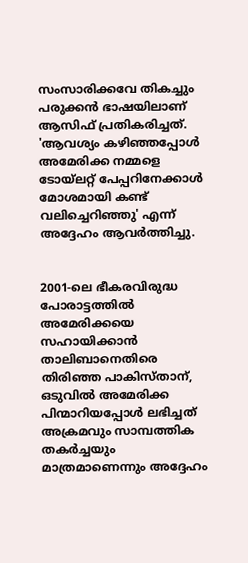സംസാരിക്കവേ തികച്ചും പരുക്കന്‍ ഭാഷയിലാണ് ആസിഫ് പ്രതികരിച്ചത്. 'ആവശ്യം കഴിഞ്ഞപ്പോള്‍ അമേരിക്ക നമ്മളെ ടോയ്ലറ്റ് പേപ്പറിനേക്കാള്‍ മോശമായി കണ്ട് വലിച്ചെറിഞ്ഞു' എന്ന് അദ്ദേഹം ആവര്‍ത്തിച്ചു.


2001-ലെ ഭീകരവിരുദ്ധ പോരാട്ടത്തില്‍ അമേരിക്കയെ സഹായിക്കാന്‍ താലിബാനെതിരെ തിരിഞ്ഞ പാകിസ്താന്, ഒടുവില്‍ അമേരിക്ക പിന്മാറിയപ്പോള്‍ ലഭിച്ചത് അക്രമവും സാമ്പത്തിക തകര്‍ച്ചയും മാത്രമാണെന്നും അദ്ദേഹം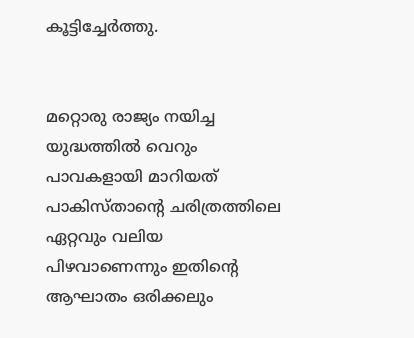കൂട്ടിച്ചേര്‍ത്തു.


മറ്റൊരു രാജ്യം നയിച്ച യുദ്ധത്തില്‍ വെറും പാവകളായി മാറിയത് പാകിസ്താന്റെ ചരിത്രത്തിലെ ഏറ്റവും വലിയ പിഴവാണെന്നും ഇതിന്റെ ആഘാതം ഒരിക്കലും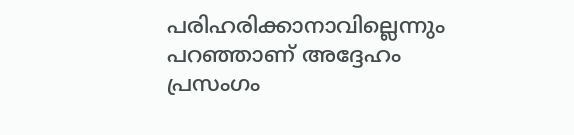പരിഹരിക്കാനാവില്ലെന്നും പറഞ്ഞാണ് അദ്ദേഹം പ്രസംഗം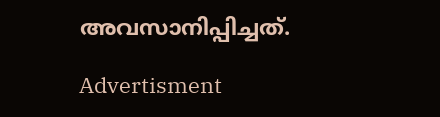അവസാനിപ്പിച്ചത്.

Advertisment